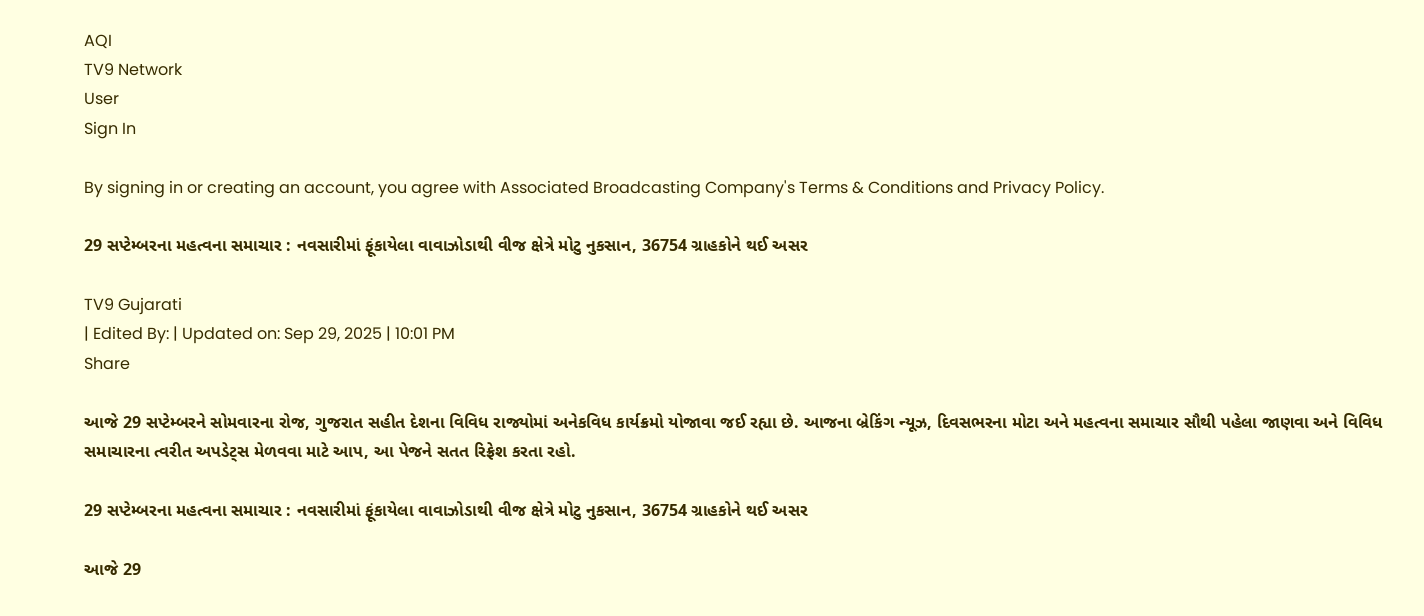AQI
TV9 Network
User
Sign In

By signing in or creating an account, you agree with Associated Broadcasting Company's Terms & Conditions and Privacy Policy.

29 સપ્ટેમ્બરના મહત્વના સમાચાર : નવસારીમાં ફૂંકાયેલા વાવાઝોડાથી વીજ ક્ષેત્રે મોટુ નુકસાન, 36754 ગ્રાહકોને થઈ અસર

TV9 Gujarati
| Edited By: | Updated on: Sep 29, 2025 | 10:01 PM
Share

આજે 29 સપ્ટેમ્બરને સોમવારના રોજ, ગુજરાત સહીત દેશના વિવિધ રાજ્યોમાં અનેકવિધ કાર્યક્રમો યોજાવા જઈ રહ્યા છે. આજના બ્રેકિંગ ન્યૂઝ, દિવસભરના મોટા અને મહત્વના સમાચાર સૌથી પહેલા જાણવા અને વિવિધ સમાચારના ત્વરીત અપડેટ્સ મેળવવા માટે આપ, આ પેજને સતત રિફ્રેશ કરતા રહો.

29 સપ્ટેમ્બરના મહત્વના સમાચાર : નવસારીમાં ફૂંકાયેલા વાવાઝોડાથી વીજ ક્ષેત્રે મોટુ નુકસાન, 36754 ગ્રાહકોને થઈ અસર

આજે 29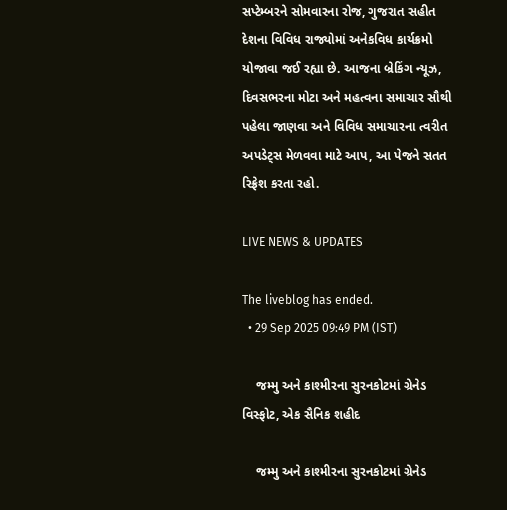સપ્ટેમ્બરને સોમવારના રોજ, ગુજરાત સહીત દેશના વિવિધ રાજ્યોમાં અનેકવિધ કાર્યક્રમો યોજાવા જઈ રહ્યા છે. આજના બ્રેકિંગ ન્યૂઝ, દિવસભરના મોટા અને મહત્વના સમાચાર સૌથી પહેલા જાણવા અને વિવિધ સમાચારના ત્વરીત અપડેટ્સ મેળવવા માટે આપ, આ પેજને સતત રિફ્રેશ કરતા રહો.

LIVE NEWS & UPDATES

The liveblog has ended.
  • 29 Sep 2025 09:49 PM (IST)

    જમ્મુ અને કાશ્મીરના સુરનકોટમાં ગ્રેનેડ વિસ્ફોટ, એક સૈનિક શહીદ

    જમ્મુ અને કાશ્મીરના સુરનકોટમાં ગ્રેનેડ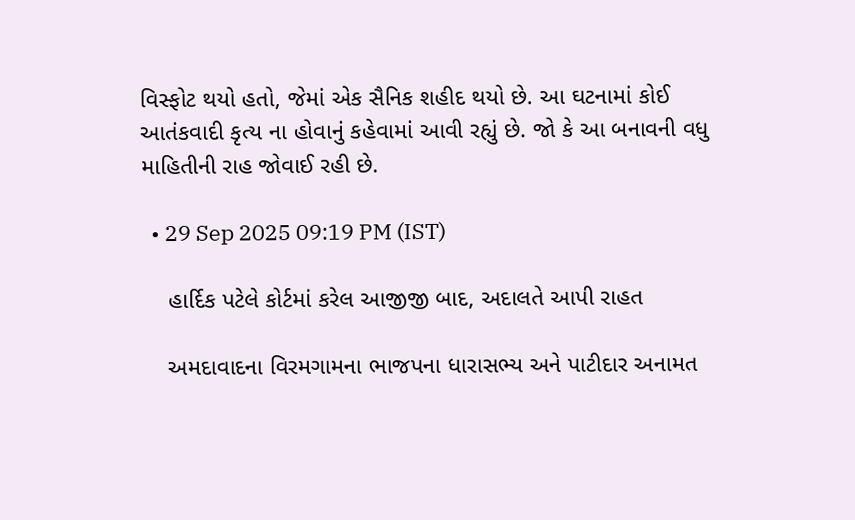વિસ્ફોટ થયો હતો, જેમાં એક સૈનિક શહીદ થયો છે. આ ઘટનામાં કોઈ આતંકવાદી કૃત્ય ના હોવાનું કહેવામાં આવી રહ્યું છે. જો કે આ બનાવની વધુ માહિતીની રાહ જોવાઈ રહી છે.

  • 29 Sep 2025 09:19 PM (IST)

    હાર્દિક પટેલે કોર્ટમાં કરેલ આજીજી બાદ, અદાલતે આપી રાહત

    અમદાવાદના વિરમગામના ભાજપના ધારાસભ્ય અને પાટીદાર અનામત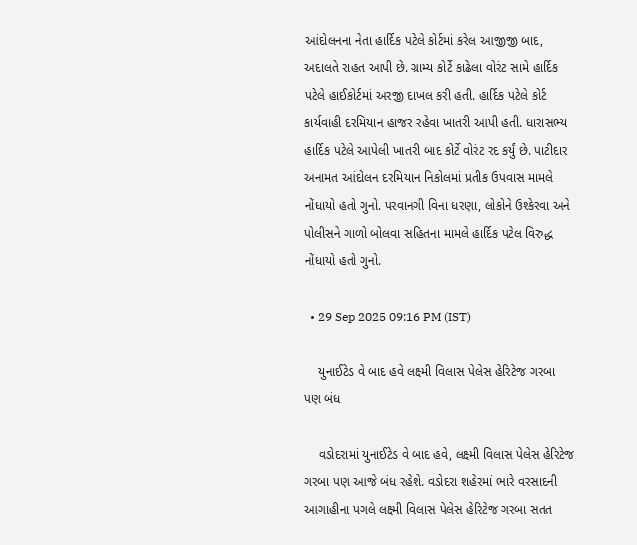આંદોલનના નેતા હાર્દિક પટેલે કોર્ટમાં કરેલ આજીજી બાદ, અદાલતે રાહત આપી છે. ગ્રામ્ય કોર્ટે કાઢેલા વોરંટ સામે હાર્દિક પટેલે હાઈકોર્ટમાં અરજી દાખલ કરી હતી. હાર્દિક પટેલે કોર્ટ કાર્યવાહી દરમિયાન હાજર રહેવા ખાતરી આપી હતી. ધારાસભ્ય હાર્દિક પટેલે આપેલી ખાતરી બાદ કોર્ટે વોરંટ રદ કર્યું છે. પાટીદાર અનામત આંદોલન દરમિયાન નિકોલમાં પ્રતીક ઉપવાસ મામલે નોંધાયો હતો ગુનો. પરવાનગી વિના ધરણા, લોકોને ઉશ્કેરવા અને પોલીસને ગાળો બોલવા સહિતના મામલે હાર્દિક પટેલ વિરુદ્ધ નોંધાયો હતો ગુનો.

  • 29 Sep 2025 09:16 PM (IST)

    યુનાઈટેડ વે બાદ હવે લક્ષ્મી વિલાસ પેલેસ હેરિટેજ ગરબા પણ બંધ

    વડોદરામાં યુનાઈટેડ વે બાદ હવે, લક્ષ્મી વિલાસ પેલેસ હેરિટેજ ગરબા પણ આજે બંધ રહેશે. વડોદરા શહેરમાં ભારે વરસાદની આગાહીના પગલે લક્ષ્મી વિલાસ પેલેસ હેરિટેજ ગરબા સતત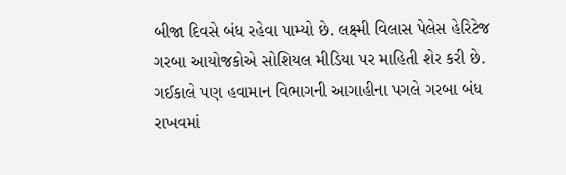બીજા દિવસે બંધ રહેવા પામ્યો છે. લક્ષ્મી વિલાસ પેલેસ હેરિટેજ ગરબા આયોજકોએ સોશિયલ મીડિયા પર માહિતી શેર કરી છે. ગઈકાલે પણ હવામાન વિભાગની આગાહીના પગલે ગરબા બંધ રાખવમાં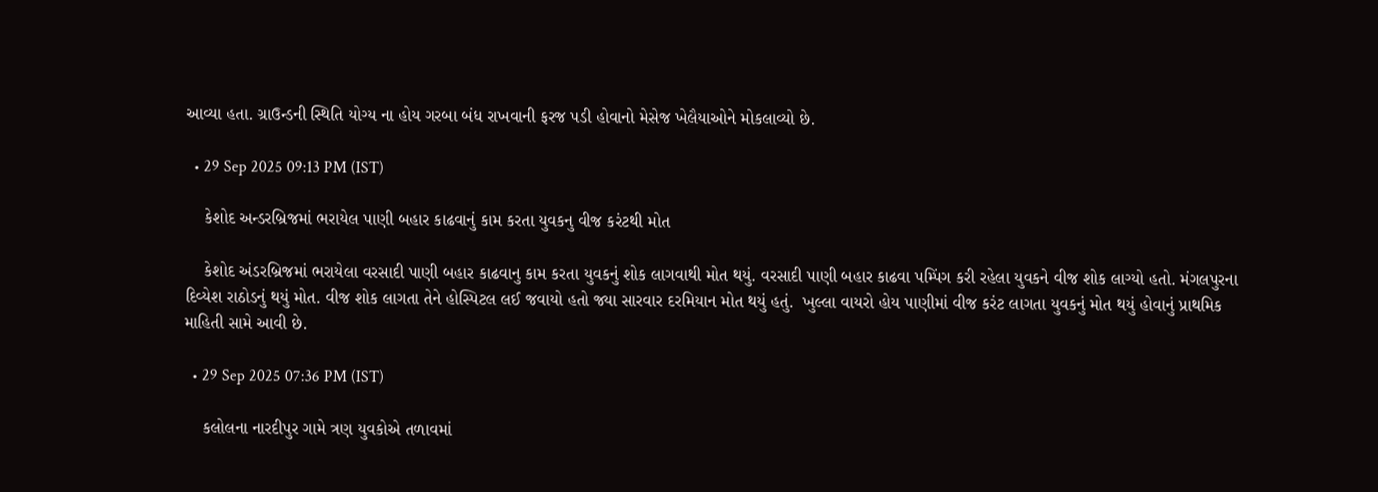આવ્યા હતા. ગ્રાઉન્ડની સ્થિતિ યોગ્ય ના હોય ગરબા બંધ રાખવાની ફરજ પડી હોવાનો મેસેજ ખેલૈયાઓને મોકલાવ્યો છે.

  • 29 Sep 2025 09:13 PM (IST)

    કેશોદ અન્ડરબ્રિજમાં ભરાયેલ પાણી બહાર કાઢવાનું કામ કરતા યુવકનુ વીજ કરંટથી મોત

    કેશોદ અંડરબ્રિજમાં ભરાયેલા વરસાદી પાણી બહાર કાઢવાનુ કામ કરતા યુવકનું શોક લાગવાથી મોત થયું. વરસાદી પાણી બહાર કાઢવા પમ્પિંગ કરી રહેલા યુવકને વીજ શોક લાગ્યો હતો. મંગલપુરના દિવ્યેશ રાઠોડનું થયું મોત. વીજ શોક લાગતા તેને હોસ્પિટલ લઈ જવાયો હતો જ્યા સારવાર દરમિયાન મોત થયું હતું.  ખુલ્લા વાયરો હોય પાણીમાં વીજ કરંટ લાગતા યુવકનું મોત થયું હોવાનું પ્રાથમિક માહિતી સામે આવી છે.

  • 29 Sep 2025 07:36 PM (IST)

    કલોલના નારદીપુર ગામે ત્રણ યુવકોએ તળાવમાં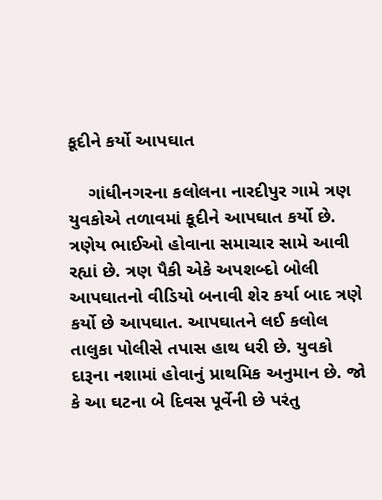કૂદીને કર્યો આપઘાત

    ગાંધીનગરના કલોલના નારદીપુર ગામે ત્રણ યુવકોએ તળાવમાં કૂદીને આપઘાત કર્યો છે. ત્રણેય ભાઈઓ હોવાના સમાચાર સામે આવી રહ્યાં છે. ત્રણ પૈકી એકે અપશબ્દો બોલી આપઘાતનો વીડિયો બનાવી શેર કર્યા બાદ ત્રણે કર્યો છે આપઘાત. આપઘાતને લઈ કલોલ તાલુકા પોલીસે તપાસ હાથ ધરી છે. યુવકો દારૂના નશામાં હોવાનું પ્રાથમિક અનુમાન છે. જો કે આ ઘટના બે દિવસ પૂર્વેની છે પરંતુ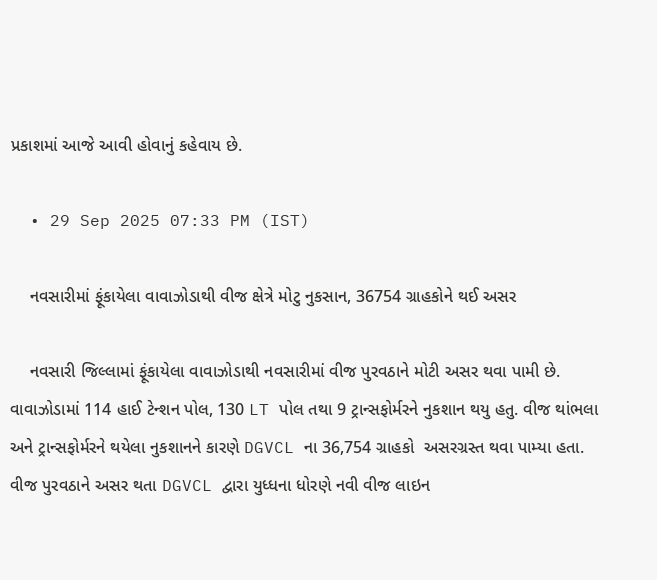પ્રકાશમાં આજે આવી હોવાનું કહેવાય છે.

  • 29 Sep 2025 07:33 PM (IST)

    નવસારીમાં ફૂંકાયેલા વાવાઝોડાથી વીજ ક્ષેત્રે મોટુ નુકસાન, 36754 ગ્રાહકોને થઈ અસર

    નવસારી જિલ્લામાં ફૂંકાયેલા વાવાઝોડાથી નવસારીમાં વીજ પુરવઠાને મોટી અસર થવા પામી છે. વાવાઝોડામાં 114 હાઈ ટેન્શન પોલ, 130 LT પોલ તથા 9 ટ્રાન્સફોર્મરને નુકશાન થયુ હતુ. વીજ થાંભલા અને ટ્રાન્સફોર્મરને થયેલા નુકશાનને કારણે DGVCL ના 36,754 ગ્રાહકો  અસરગ્રસ્ત થવા પામ્યા હતા. વીજ પુરવઠાને અસર થતા DGVCL દ્વારા યુધ્ધના ધોરણે નવી વીજ લાઇન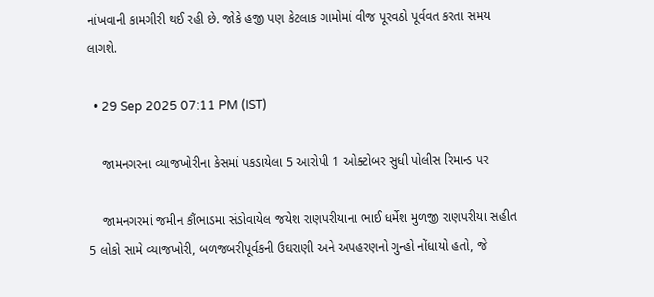નાંખવાની કામગીરી થઈ રહી છે. જોકે હજી પણ કેટલાક ગામોમાં વીજ પૂરવઠો પૂર્વવત કરતા સમય લાગશે.

  • 29 Sep 2025 07:11 PM (IST)

    જામનગરના વ્યાજખોરીના કેસમાં પકડાયેલા 5 આરોપી 1 ઓક્ટોબર સુધી પોલીસ રિમાન્ડ પર

    જામનગરમાં જમીન કૌંભાડમા સંડોવાયેલ જયેશ રાણપરીયાના ભાઈ ધર્મેશ મુળજી રાણપરીયા સહીત 5 લોકો સામે વ્યાજખોરી, બળજબરીપૂર્વકની ઉઘરાણી અને અપહરણનો ગુન્હો નોંધાયો હતો, જે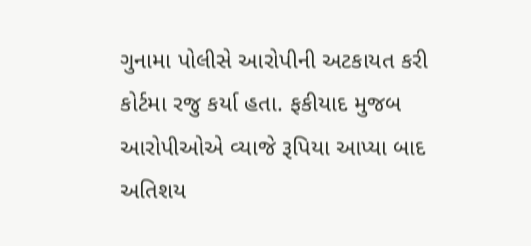ગુનામા પોલીસે આરોપીની અટકાયત કરી કોર્ટમા રજુ કર્યા હતા. ફકીયાદ મુજબ આરોપીઓએ વ્યાજે રૂપિયા આપ્યા બાદ અતિશય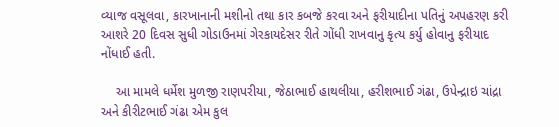વ્યાજ વસૂલવા, કારખાનાની મશીનો તથા કાર કબજે કરવા અને ફરીયાદીના પતિનું અપહરણ કરી આશરે 20 દિવસ સુધી ગોડાઉનમાં ગેરકાયદેસર રીતે ગોંધી રાખવાનુ કૃત્ય કર્યુ હોવાનુ ફરીયાદ નોંધાઈ હતી.

    આ મામલે ધર્મેશ મુળજી રાણપરીયા, જેઠાભાઈ હાથલીયા, હરીશભાઈ ગંઢા, ઉપેન્દ્રાઇ ચાંદ્રા અને કીરીટભાઈ ગંઢા એમ કુલ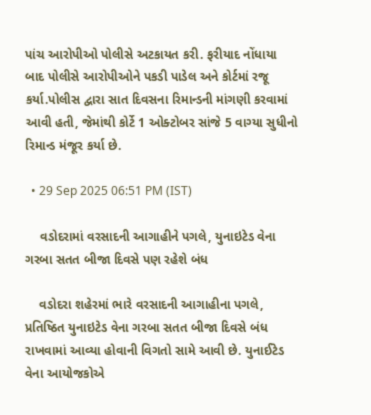પાંચ આરોપીઓ પોલીસે અટકાયત કરી. ફરીયાદ નોંધાયા બાદ પોલીસે આરોપીઓને પકડી પાડેલ અને કોર્ટમાં રજૂ કર્યા.પોલીસ દ્વારા સાત દિવસના રિમાન્ડની માંગણી કરવામાં આવી હતી, જેમાંથી કોર્ટે 1 ઓક્ટોબર સાંજે 5 વાગ્યા સુધીનો રિમાન્ડ મંજૂર કર્યા છે.

  • 29 Sep 2025 06:51 PM (IST)

    વડોદરામાં વરસાદની આગાહીને પગલે, યુનાઇટેડ વેના ગરબા સતત બીજા દિવસે પણ રહેશે બંધ

    વડોદરા શહેરમાં ભારે વરસાદની આગાહીના પગલે, પ્રતિષ્ઠિત યુનાઇટેડ વેના ગરબા સતત બીજા દિવસે બંધ રાખવામાં આવ્યા હોવાની વિગતો સામે આવી છે. યુનાઈટેડ વેના આયોજકોએ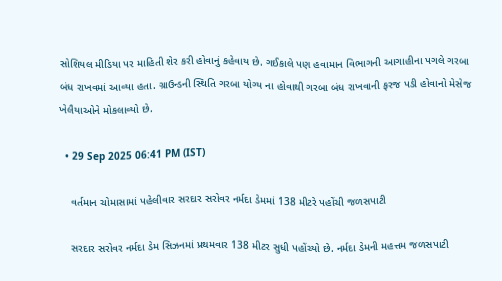સોશિયલ મીડિયા પર માહિતી શેર કરી હોવાનું કહેવાય છે. ગઈકાલે પણ હવામાન વિભાગની આગાહીના પગલે ગરબા બંધ રાખવમાં આવ્યા હતા. ગ્રાઉન્ડની સ્થિતિ ગરબા યોગ્ય ના હોવાથી ગરબા બંધ રાખવાની ફરજ પડી હોવાનો મેસેજ ખેલૈયાઓને મોકલાવ્યો છે.

  • 29 Sep 2025 06:41 PM (IST)

    વર્તમાન ચોમાસામાં પહેલીવાર સરદાર સરોવર નર્મદા ડેમમાં 138 મીટરે પહોંચી જળસપાટી

    સરદાર સરોવર નર્મદા ડેમ સિઝનમાં પ્રથમવાર 138 મીટર સુધી પહોંચ્યો છે. નર્મદા ડેમની મહત્તમ જળસપાટી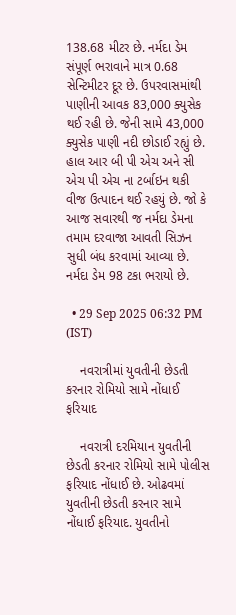138.68 મીટર છે. નર્મદા ડેમ સંપૂર્ણ ભરાવાને માત્ર 0.68 સેન્ટિમીટર દૂર છે. ઉપરવાસમાંથી પાણીની આવક 83,000 ક્યુસેક થઈ રહી છે. જેની સામે 43,000 ક્યુસેક પાણી નદી છોડાઈ રહ્યું છે. હાલ આર બી પી એચ અને સી એચ પી એચ ના ટર્બાઇન થકી વીજ ઉત્પાદન થઈ રહયું છે. જો કે આજ સવારથી જ નર્મદા ડેમના તમામ દરવાજા આવતી સિઝન સુધી બંધ કરવામાં આવ્યા છે. નર્મદા ડેમ 98 ટકા ભરાયો છે.

  • 29 Sep 2025 06:32 PM (IST)

    નવરાત્રીમાં યુવતીની છેડતી કરનાર રોમિયો સામે નોંધાઈ ફરિયાદ

    નવરાત્રી દરમિયાન યુવતીની છેડતી કરનાર રોમિયો સામે પોલીસ ફરિયાદ નોંધાઈ છે. ઓઢવમાં યુવતીની છેડતી કરનાર સામે નોંધાઈ ફરિયાદ. યુવતીનો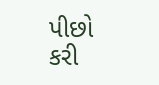પીછો કરી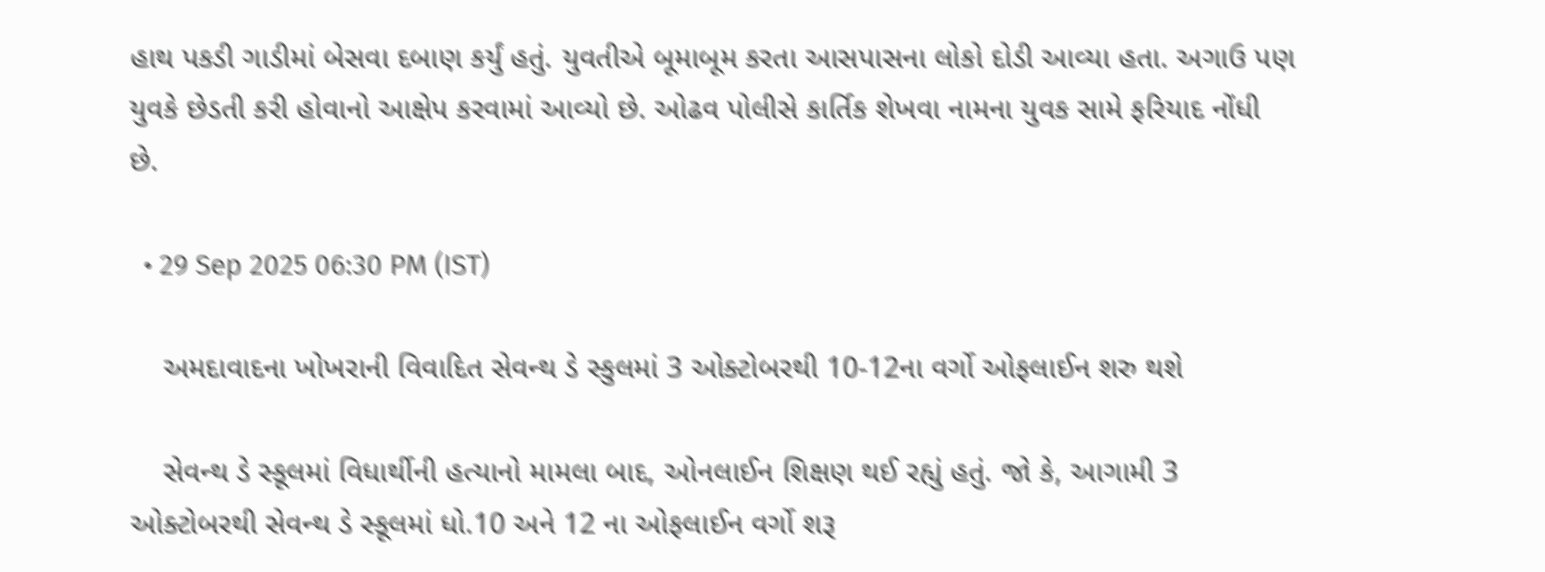હાથ પકડી ગાડીમાં બેસવા દબાણ કર્યું હતું. યુવતીએ બૂમાબૂમ કરતા આસપાસના લોકો દોડી આવ્યા હતા. અગાઉ પણ યુવકે છેડતી કરી હોવાનો આક્ષેપ કરવામાં આવ્યો છે. ઓઢવ પોલીસે કાર્તિક શેખવા નામના યુવક સામે ફરિયાદ નોંધી છે.

  • 29 Sep 2025 06:30 PM (IST)

    અમદાવાદના ખોખરાની વિવાદિત સેવન્થ ડે સ્કુલમાં 3 ઓક્ટોબરથી 10-12ના વર્ગો ઓફલાઈન શરુ થશે

    સેવન્થ ડે સ્કૂલમાં વિધાર્થીની હત્યાનો મામલા બાદ, ઓનલાઈન શિક્ષણ થઈ રહ્યું હતું. જો કે, આગામી 3 ઓક્ટોબરથી સેવન્થ ડે સ્કૂલમાં ધો.10 અને 12 ના ઓફલાઈન વર્ગો શરૂ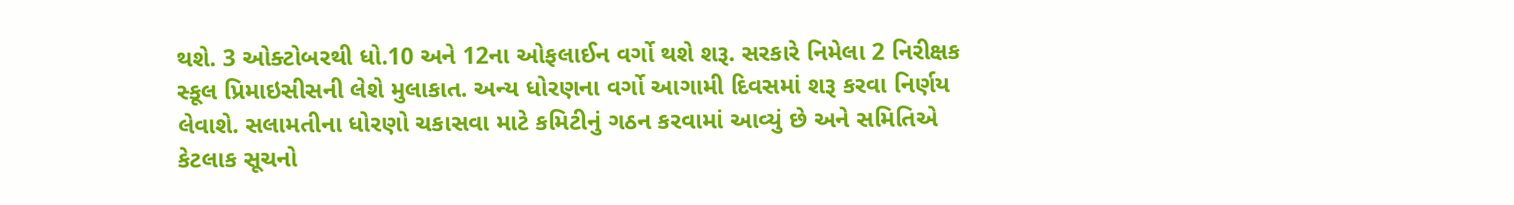થશે. 3 ઓક્ટોબરથી ધો.10 અને 12ના ઓફલાઈન વર્ગો થશે શરૂ. સરકારે નિમેલા 2 નિરીક્ષક સ્કૂલ પ્રિમાઇસીસની લેશે મુલાકાત. અન્ય ધોરણના વર્ગો આગામી દિવસમાં શરૂ કરવા નિર્ણય લેવાશે. સલામતીના ધોરણો ચકાસવા માટે કમિટીનું ગઠન કરવામાં આવ્યું છે અને સમિતિએ કેટલાક સૂચનો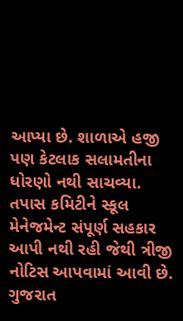આપ્યા છે. શાળાએ હજી પણ કેટલાક સલામતીના ધોરણો નથી સાચવ્યા. તપાસ કમિટીને સ્કૂલ મેનેજમેન્ટ સંપૂર્ણ સહકાર આપી નથી રહી જેથી ત્રીજી નોટિસ આપવામાં આવી છે. ગુજરાત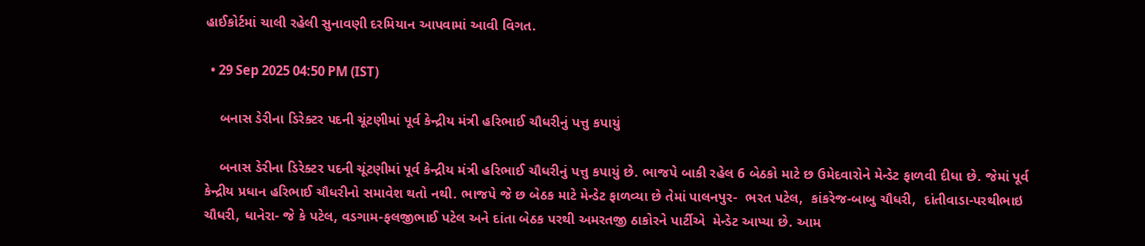હાઈકોર્ટમાં ચાલી રહેલી સુનાવણી દરમિયાન આપવામાં આવી વિગત.

  • 29 Sep 2025 04:50 PM (IST)

    બનાસ ડેરીના ડિરેક્ટર પદની ચૂંટણીમાં પૂર્વ કેન્દ્રીય મંત્રી હરિભાઈ ચૌધરીનું પત્તુ કપાયું

    બનાસ ડેરીના ડિરેક્ટર પદની ચૂંટણીમાં પૂર્વ કેન્દ્રીય મંત્રી હરિભાઈ ચૌધરીનું પત્તુ કપાયું છે. ભાજપે બાકી રહેલ 6 બેઠકો માટે છ ઉમેદવારોને મેન્ડેટ ફાળવી દીધા છે. જેમાં પૂર્વ કેન્દ્રીય પ્રધાન હરિભાઈ ચૌધરીનો સમાવેશ થતો નથી. ભાજપે જે છ બેઠક માટે મેન્ડેટ ફાળવ્યા છે તેમાં પાલનપુર-  ભરત પટેલ,  કાંકરેજ-બાબુ ચૌધરી,  દાંતીવાડા-પરથીભાઇ ચૌધરી, ધાનેરા- જે કે પટેલ, વડગામ-ફલજીભાઈ પટેલ અને દાંતા બેઠક પરથી અમરતજી ઠાકોરને પાર્ટીએ  મેન્ડેટ આપ્યા છે. આમ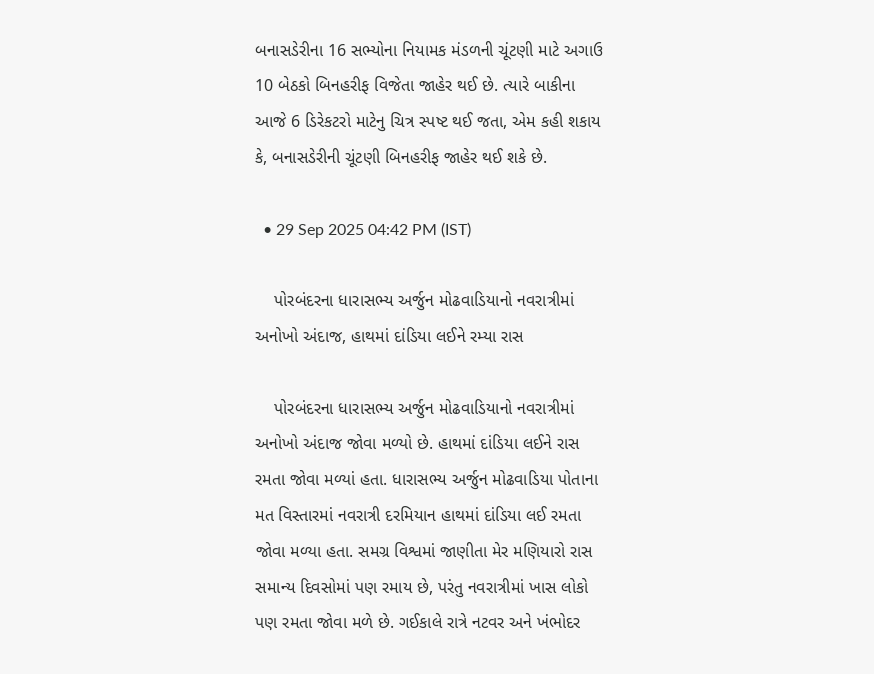બનાસડેરીના 16 સભ્યોના નિયામક મંડળની ચૂંટણી માટે અગાઉ 10 બેઠકો બિનહરીફ વિજેતા જાહેર થઈ છે. ત્યારે બાકીના આજે 6 ડિરેકટરો માટેનુ ચિત્ર સ્પષ્ટ થઈ જતા, એમ કહી શકાય કે, બનાસડેરીની ચૂંટણી બિનહરીફ જાહેર થઈ શકે છે.

  • 29 Sep 2025 04:42 PM (IST)

    પોરબંદરના ધારાસભ્ય અર્જુન મોઢવાડિયાનો નવરાત્રીમાં અનોખો અંદાજ, હાથમાં દાંડિયા લઈને રમ્યા રાસ

    પોરબંદરના ધારાસભ્ય અર્જુન મોઢવાડિયાનો નવરાત્રીમાં અનોખો અંદાજ જોવા મળ્યો છે. હાથમાં દાંડિયા લઈને રાસ રમતા જોવા મળ્યાં હતા. ધારાસભ્ય અર્જુન મોઢવાડિયા પોતાના મત વિસ્તારમાં નવરાત્રી દરમિયાન હાથમાં દાંડિયા લઈ રમતા જોવા મળ્યા હતા. સમગ્ર વિશ્વમાં જાણીતા મેર મણિયારો રાસ સમાન્ય દિવસોમાં પણ રમાય છે, પરંતુ નવરાત્રીમાં ખાસ લોકો પણ રમતા જોવા મળે છે. ગઈકાલે રાત્રે નટવર અને ખંભોદર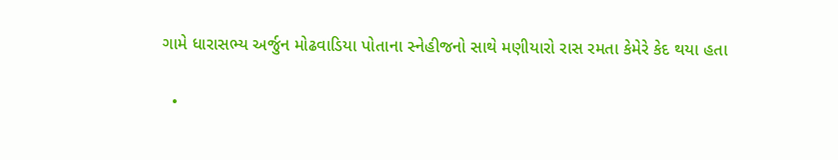ગામે ધારાસભ્ય અર્જુન મોઢવાડિયા પોતાના સ્નેહીજનો સાથે મણીયારો રાસ રમતા કેમેરે કેદ થયા હતા

  •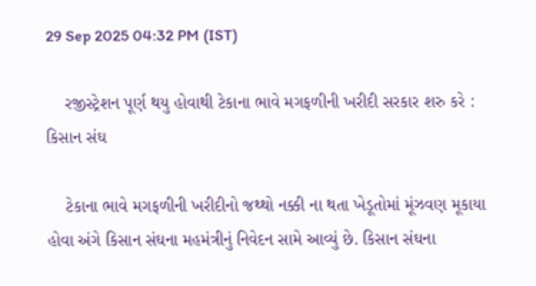29 Sep 2025 04:32 PM (IST)

    રજીસ્ટ્રેશન પૂર્ણ થયુ હોવાથી ટેકાના ભાવે મગફળીની ખરીદી સરકાર શરુ કરે : કિસાન સંઘ

    ટેકાના ભાવે મગફળીની ખરીદીનો જથ્થો નક્કી ના થતા ખેડૂતોમાં મૂંઝવણ મૂકાયા હોવા અંગે કિસાન સંઘના મહમંત્રીનું નિવેદન સામે આવ્યું છે. કિસાન સંઘના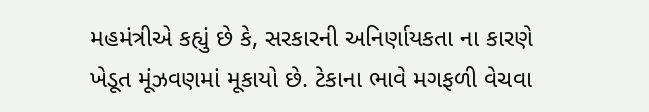મહમંત્રીએ કહ્યું છે કે, સરકારની અનિર્ણાયકતા ના કારણે ખેડૂત મૂંઝવણમાં મૂકાયો છે. ટેકાના ભાવે મગફળી વેચવા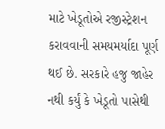માટે ખેડૂતોએ રજીસ્ટ્રેશન કરાવવાની સમયમર્યાદા પૂર્ણ થઈ છે. સરકારે હજુ જાહેર નથી કર્યું કે ખેડૂતો પાસેથી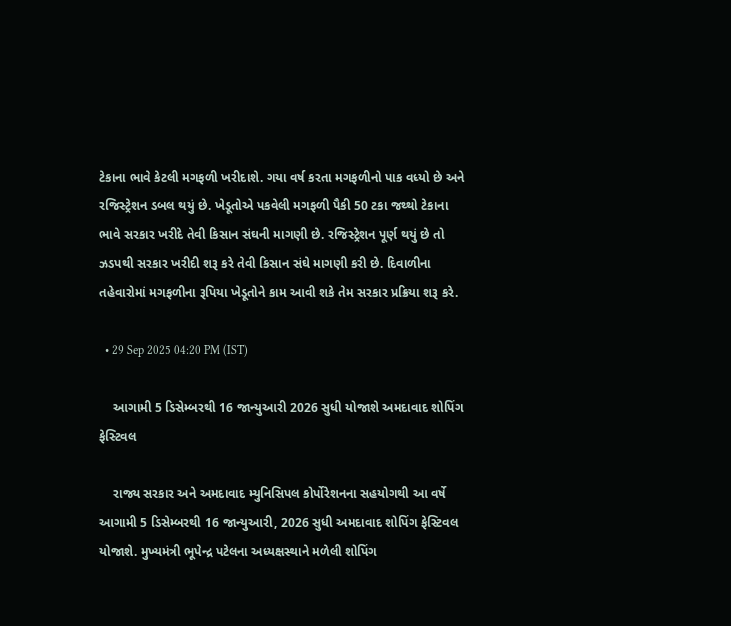ટેકાના ભાવે કેટલી મગફળી ખરીદાશે. ગયા વર્ષ કરતા મગફળીનો પાક વધ્યો છે અને રજિસ્ટ્રેશન ડબલ થયું છે. ખેડૂતોએ પકવેલી મગફળી પૈકી 50 ટકા જથ્થો ટેકાના ભાવે સરકાર ખરીદે તેવી કિસાન સંઘની માગણી છે. રજિસ્ટ્રેશન પૂર્ણ થયું છે તો ઝડપથી સરકાર ખરીદી શરૂ કરે તેવી કિસાન સંઘે માગણી કરી છે. દિવાળીના તહેવારોમાં મગફળીના રૂપિયા ખેડૂતોને કામ આવી શકે તેમ સરકાર પ્રક્રિયા શરૂ કરે.

  • 29 Sep 2025 04:20 PM (IST)

    આગામી 5 ડિસેમ્બરથી 16 જાન્યુઆરી 2026 સુધી યોજાશે અમદાવાદ શોપિંગ ફેસ્ટિવલ

    રાજ્ય સરકાર અને અમદાવાદ મ્યુનિસિપલ કોર્પોરેશનના સહયોગથી આ વર્ષે આગામી 5 ડિસેમ્બરથી 16 જાન્યુઆરી, 2026 સુધી અમદાવાદ શોપિંગ ફેસ્ટિવલ યોજાશે. મુખ્યમંત્રી ભૂપેન્દ્ર પટેલના અધ્યક્ષસ્થાને મળેલી શોપિંગ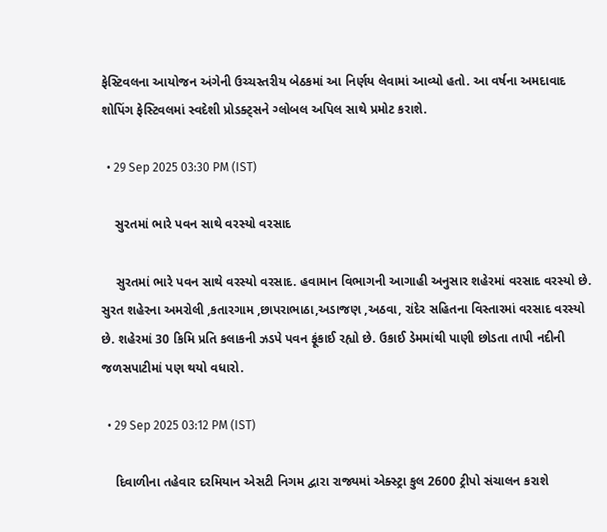ફેસ્ટિવલના આયોજન અંગેની ઉચ્ચસ્તરીય બેઠકમાં આ નિર્ણય લેવામાં આવ્યો હતો. આ વર્ષના અમદાવાદ શોપિંગ ફેસ્ટિવલમાં સ્વદેશી પ્રોડક્ટ્સને ગ્લોબલ અપિલ સાથે પ્રમોટ કરાશે.

  • 29 Sep 2025 03:30 PM (IST)

    સુરતમાં ભારે પવન સાથે વરસ્યો વરસાદ

    સુરતમાં ભારે પવન સાથે વરસ્યો વરસાદ. હવામાન વિભાગની આગાહી અનુસાર શહેરમાં વરસાદ વરસ્યો છે. સુરત શહેરના અમરોલી ,કતારગામ ,છાપરાભાઠા,અડાજણ ,અઠવા, રાંદેર સહિતના વિસ્તારમાં વરસાદ વરસ્યો છે. શહેરમાં 30 કિમિ પ્રતિ કલાકની ઝડપે પવન ફૂંકાઈ રહ્યો છે. ઉકાઈ ડેમમાંથી પાણી છોડતા તાપી નદીની જળસપાટીમાં પણ થયો વધારો.

  • 29 Sep 2025 03:12 PM (IST)

    દિવાળીના તહેવાર દરમિયાન એસટી નિગમ દ્વારા રાજ્યમાં એક્સ્ટ્રા કુલ 2600 ટ્રીપો સંચાલન કરાશે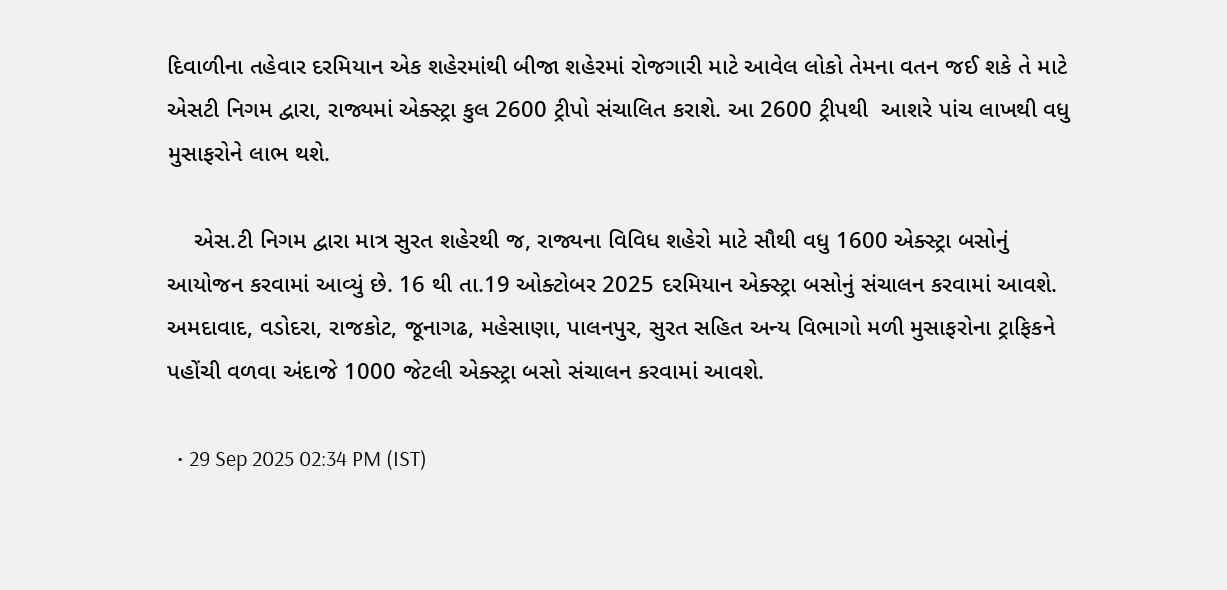દિવાળીના તહેવાર દરમિયાન એક શહેરમાંથી બીજા શહેરમાં રોજગારી માટે આવેલ લોકો તેમના વતન જઈ શકે તે માટે  એસટી નિગમ દ્વારા, રાજ્યમાં એક્સ્ટ્રા કુલ 2600 ટ્રીપો સંચાલિત કરાશે. આ 2600 ટ્રીપથી  આશરે પાંચ લાખથી વધુ મુસાફરોને લાભ થશે.

    એસ.ટી નિગમ દ્વારા માત્ર સુરત શહેરથી જ, રાજ્યના વિવિધ શહેરો માટે સૌથી વધુ 1600 એક્સ્ટ્રા બસોનું આયોજન કરવામાં આવ્યું છે. 16 થી તા.19 ઓક્ટોબર 2025 દરમિયાન એક્સ્ટ્રા બસોનું સંચાલન કરવામાં આવશે. અમદાવાદ, વડોદરા, રાજકોટ, જૂનાગઢ, મહેસાણા, પાલનપુર, સુરત સહિત અન્ય વિભાગો મળી મુસાફરોના ટ્રાફિકને પહોંચી વળવા અંદાજે 1000 જેટલી એક્સ્ટ્રા બસો સંચાલન કરવામાં આવશે.

  • 29 Sep 2025 02:34 PM (IST)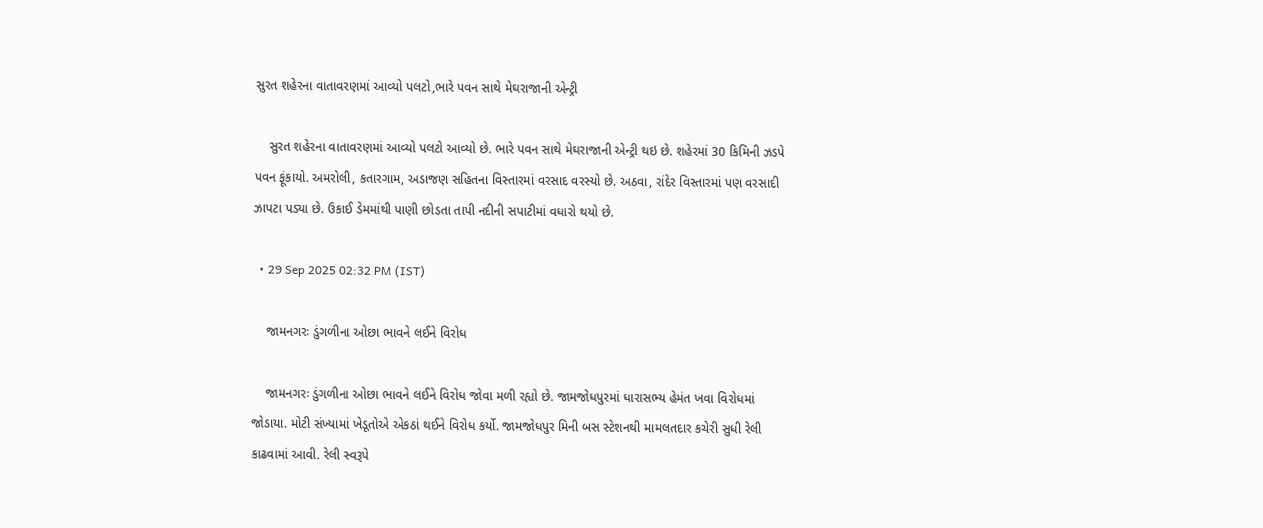સુરત શહેરના વાતાવરણમાં આવ્યો પલટો,ભારે પવન સાથે મેઘરાજાની એન્ટ્રી

    સુરત શહેરના વાતાવરણમાં આવ્યો પલટો આવ્યો છે. ભારે પવન સાથે મેઘરાજાની એન્ટ્રી થઇ છે. શહેરમાં 30 કિમિની ઝડપે પવન ફૂંકાયો. અમરોલી, કતારગામ, અડાજણ સહિતના વિસ્તારમાં વરસાદ વરસ્યો છે. અઠવા, રાંદેર વિસ્તારમાં પણ વરસાદી ઝાપટા પડ્યા છે. ઉકાઈ ડેમમાંથી પાણી છોડતા તાપી નદીની સપાટીમાં વધારો થયો છે.

  • 29 Sep 2025 02:32 PM (IST)

    જામનગરઃ ડુંગળીના ઓછા ભાવને લઈને વિરોધ

    જામનગરઃ ડુંગળીના ઓછા ભાવને લઈને વિરોધ જોવા મળી રહ્યો છે. જામજોધપુરમાં ધારાસભ્ય હેમંત ખવા વિરોધમાં જોડાયા. મોટી સંખ્યામાં ખેડૂતોએ એકઠાં થઈને વિરોધ કર્યો. જામજોધપુર મિની બસ સ્ટેશનથી મામલતદાર કચેરી સુધી રેલી કાઢવામાં આવી. રેલી સ્વરૂપે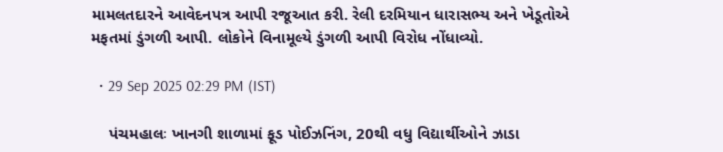મામલતદારને આવેદનપત્ર આપી રજૂઆત કરી. રેલી દરમિયાન ધારાસભ્ય અને ખેડૂતોએ મફતમાં ડુંગળી આપી. લોકોને વિનામૂલ્યે ડુંગળી આપી વિરોધ નોંધાવ્યો.

  • 29 Sep 2025 02:29 PM (IST)

    પંચમહાલઃ ખાનગી શાળામાં ફૂડ પોઈઝનિંગ, 20થી વધુ વિદ્યાર્થીઓને ઝાડા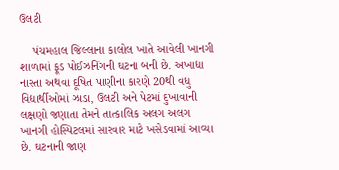ઉલટી

    પંચમહાલ જિલ્લાના કાલોલ ખાતે આવેલી ખાનગી શાળામાં ફૂડ પોઈઝનિંગની ઘટના બની છે. અખાદ્યા નાસ્તા અથવા દૂષિત પાણીના કારણે 20થી વધુ વિદ્યાર્થીઓમાં ઝાડા, ઉલટી અને પેટમાં દુખાવાની લક્ષણો જણાતા તેમને તાત્કાલિક અલગ અલગ ખાનગી હોસ્પિટલમાં સારવાર માટે ખસેડવામાં આવ્યા છે. ઘટનાની જાણ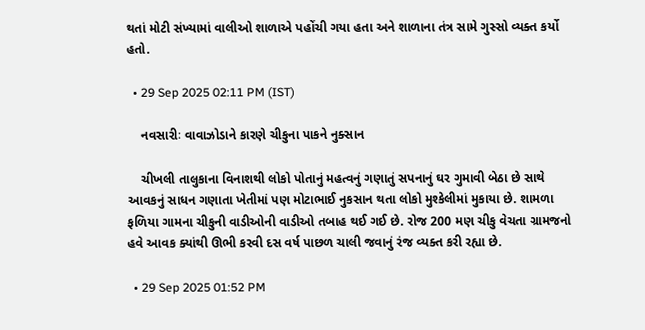થતાં મોટી સંખ્યામાં વાલીઓ શાળાએ પહોંચી ગયા હતા અને શાળાના તંત્ર સામે ગુસ્સો વ્યક્ત કર્યો હતો.

  • 29 Sep 2025 02:11 PM (IST)

    નવસારીઃ વાવાઝોડાને કારણે ચીકુના પાકને નુક્સાન

    ચીખલી તાલુકાના વિનાશથી લોકો પોતાનું મહત્વનું ગણાતું સપનાનું ઘર ગુમાવી બેઠા છે સાથે આવકનું સાધન ગણાતા ખેતીમાં પણ મોટાભાઈ નુકસાન થતા લોકો મુશ્કેલીમાં મુકાયા છે. શામળા ફળિયા ગામના ચીકુની વાડીઓની વાડીઓ તબાહ થઈ ગઈ છે. રોજ 200 મણ ચીકુ વેચતા ગ્રામજનો હવે આવક ક્યાંથી ઊભી કરવી દસ વર્ષ પાછળ ચાલી જવાનું રંજ વ્યક્ત કરી રહ્યા છે.

  • 29 Sep 2025 01:52 PM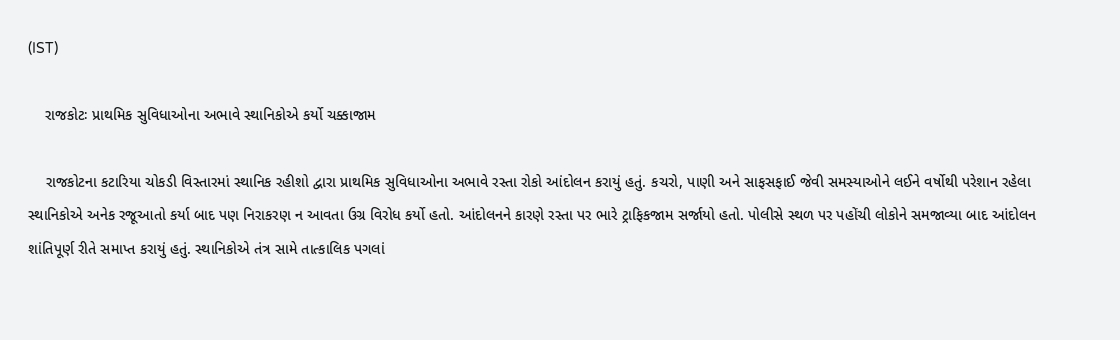(IST)

    રાજકોટઃ પ્રાથમિક સુવિધાઓના અભાવે સ્થાનિકોએ કર્યો ચક્કાજામ

    રાજકોટના કટારિયા ચોકડી વિસ્તારમાં સ્થાનિક રહીશો દ્વારા પ્રાથમિક સુવિધાઓના અભાવે રસ્તા રોકો આંદોલન કરાયું હતું. કચરો, પાણી અને સાફસફાઈ જેવી સમસ્યાઓને લઈને વર્ષોથી પરેશાન રહેલા સ્થાનિકોએ અનેક રજૂઆતો કર્યા બાદ પણ નિરાકરણ ન આવતા ઉગ્ર વિરોધ કર્યો હતો. આંદોલનને કારણે રસ્તા પર ભારે ટ્રાફિકજામ સર્જાયો હતો. પોલીસે સ્થળ પર પહોંચી લોકોને સમજાવ્યા બાદ આંદોલન શાંતિપૂર્ણ રીતે સમાપ્ત કરાયું હતું. સ્થાનિકોએ તંત્ર સામે તાત્કાલિક પગલાં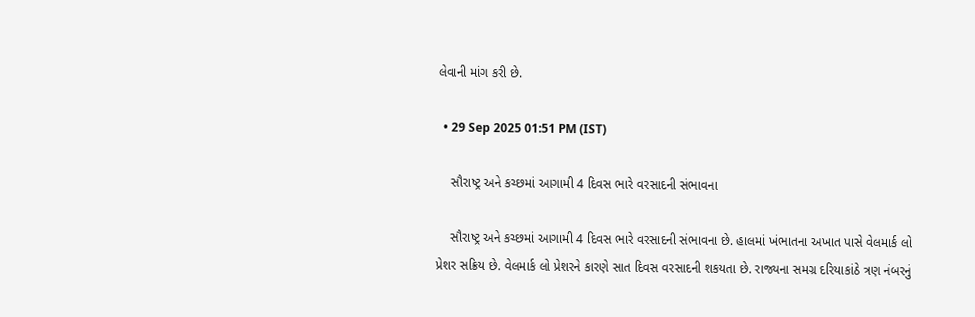લેવાની માંગ કરી છે.

  • 29 Sep 2025 01:51 PM (IST)

    સૌરાષ્ટ્ર અને કચ્છમાં આગામી 4 દિવસ ભારે વરસાદની સંભાવના

    સૌરાષ્ટ્ર અને કચ્છમાં આગામી 4 દિવસ ભારે વરસાદની સંભાવના છે. હાલમાં ખંભાતના અખાત પાસે વેલમાર્ક લો પ્રેશર સક્રિય છે. વેલમાર્ક લો પ્રેશરને કારણે સાત દિવસ વરસાદની શકયતા છે. રાજ્યના સમગ્ર દરિયાકાંઠે ત્રણ નંબરનું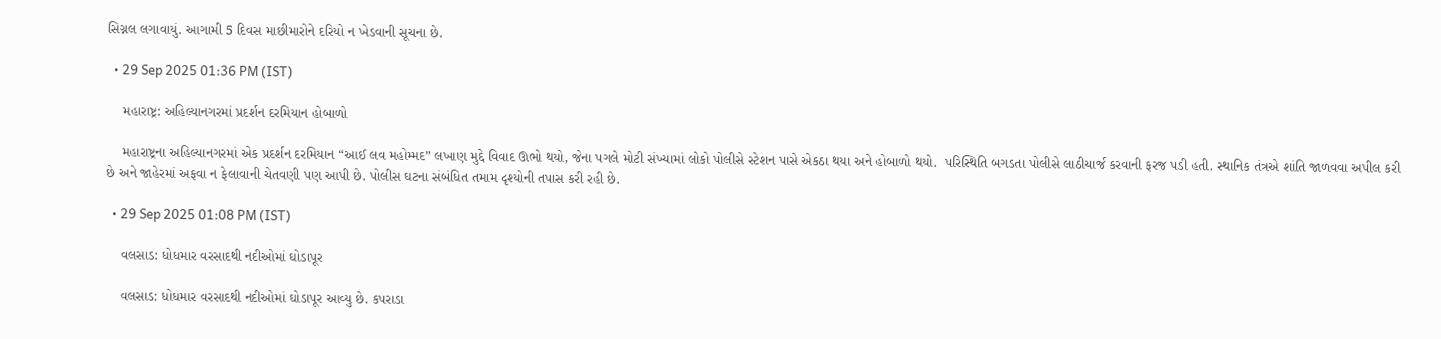સિગ્નલ લગાવાયું. આગામી 5 દિવસ માછીમારોને દરિયો ન ખેડવાની સૂચના છે.

  • 29 Sep 2025 01:36 PM (IST)

    મહારાષ્ટ્ર: અહિલ્યાનગરમાં પ્રદર્શન દરમિયાન હોબાળો

    મહારાષ્ટ્રના અહિલ્યાનગરમાં એક પ્રદર્શન દરમિયાન “આઈ લવ મહોમ્મદ” લખાણ મુદ્દે વિવાદ ઊભો થયો, જેના પગલે મોટી સંખ્યામાં લોકો પોલીસે સ્ટેશન પાસે એકઠા થયા અને હોબાળો થયો.  પરિસ્થિતિ બગડતા પોલીસે લાઠીચાર્જ કરવાની ફરજ પડી હતી. સ્થાનિક તંત્રએ શાંતિ જાળવવા અપીલ કરી છે અને જાહેરમાં અફવા ન ફેલાવાની ચેતવણી પણ આપી છે. પોલીસ ઘટના સંબંધિત તમામ દૃશ્યોની તપાસ કરી રહી છે.

  • 29 Sep 2025 01:08 PM (IST)

    વલસાડ: ધોધમાર વરસાદથી નદીઓમાં ઘોડાપૂર

    વલસાડ: ધોધમાર વરસાદથી નદીઓમાં ઘોડાપૂર આવ્યુ છે. કપરાડા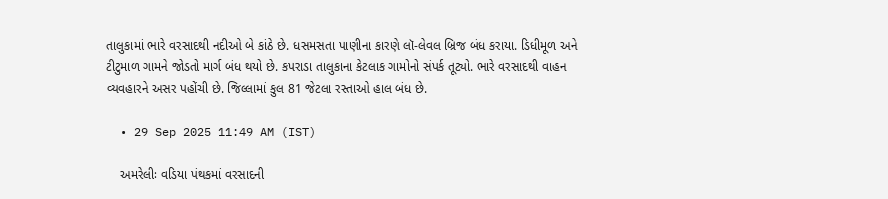તાલુકામાં ભારે વરસાદથી નદીઓ બે કાંઠે છે. ધસમસતા પાણીના કારણે લૉ-લેવલ બ્રિજ બંધ કરાયા. ડિધીમૂળ અને ટીટુમાળ ગામને જોડતો માર્ગ બંધ થયો છે. કપરાડા તાલુકાના કેટલાક ગામોનો સંપર્ક તૂટ્યો. ભારે વરસાદથી વાહન વ્યવહારને અસર પહોંચી છે. જિલ્લામાં કુલ 81 જેટલા રસ્તાઓ હાલ બંધ છે.

  • 29 Sep 2025 11:49 AM (IST)

    અમરેલીઃ વડિયા પંથકમાં વરસાદની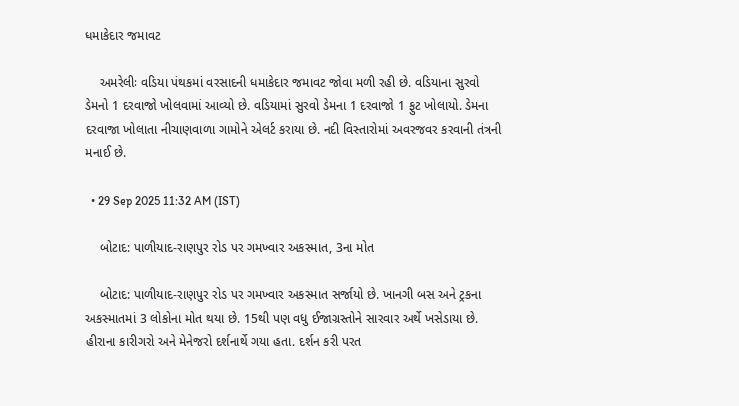ધમાકેદાર જમાવટ

    અમરેલીઃ વડિયા પંથકમાં વરસાદની ધમાકેદાર જમાવટ જોવા મળી રહી છે. વડિયાના સુરવો ડેમનો 1 દરવાજો ખોલવામાં આવ્યો છે. વડિયામાં સુરવો ડેમના 1 દરવાજો 1 ફુટ ખોલાયો. ડેમના દરવાજા ખોલાતા નીચાણવાળા ગામોને એલર્ટ કરાયા છે. નદી વિસ્તારોમાં અવરજવર કરવાની તંત્રની મનાઈ છે.

  • 29 Sep 2025 11:32 AM (IST)

    બોટાદ: પાળીયાદ-રાણપુર રોડ પર ગમખ્વાર અકસ્માત, 3ના મોત

    બોટાદ: પાળીયાદ-રાણપુર રોડ પર ગમખ્વાર અકસ્માત સર્જાયો છે. ખાનગી બસ અને ટ્રકના અકસ્માતમાં 3 લોકોના મોત થયા છે. 15થી પણ વધુ ઈજાગ્રસ્તોને સારવાર અર્થે ખસેડાયા છે. હીરાના કારીગરો અને મેનેજરો દર્શનાર્થે ગયા હતા. દર્શન કરી પરત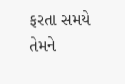ફરતા સમયે તેમને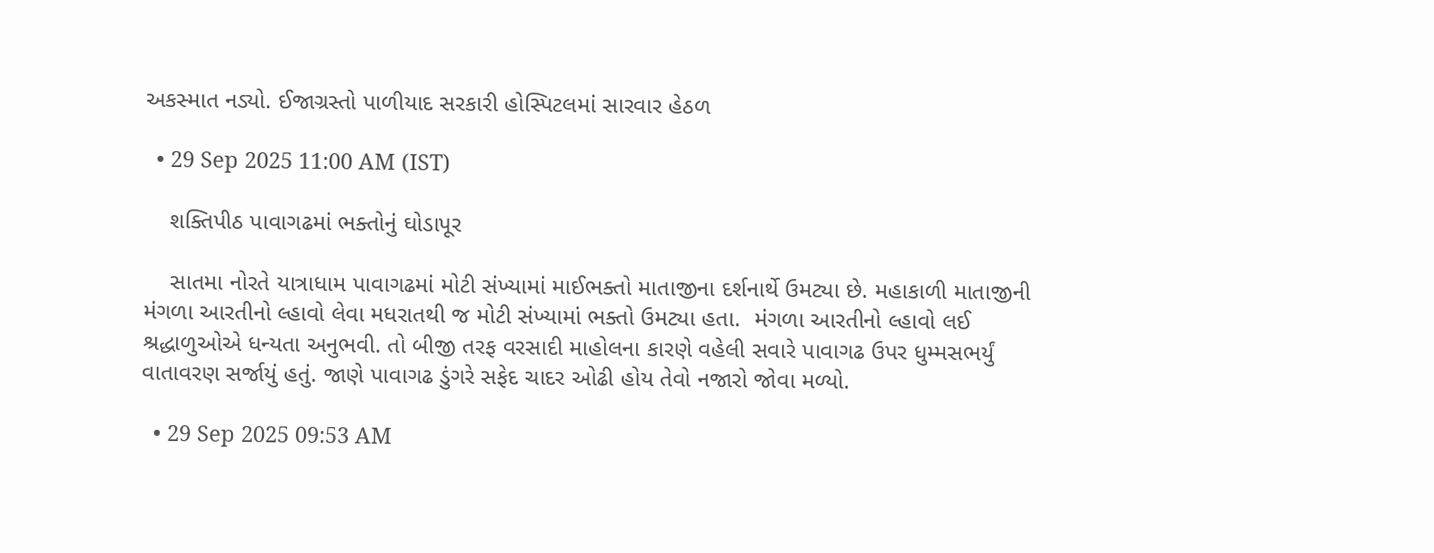અકસ્માત નડ્યો. ઈજાગ્રસ્તો પાળીયાદ સરકારી હોસ્પિટલમાં સારવાર હેઠળ

  • 29 Sep 2025 11:00 AM (IST)

    શક્તિપીઠ પાવાગઢમાં ભક્તોનું ઘોડાપૂર

    સાતમા નોરતે યાત્રાધામ પાવાગઢમાં મોટી સંખ્યામાં માઈભક્તો માતાજીના દર્શનાર્થે ઉમટ્યા છે. મહાકાળી માતાજીની મંગળા આરતીનો લ્હાવો લેવા મધરાતથી જ મોટી સંખ્યામાં ભક્તો ઉમટ્યા હતા.  મંગળા આરતીનો લ્હાવો લઈ શ્રદ્ધાળુઓએ ધન્યતા અનુભવી. તો બીજી તરફ વરસાદી માહોલના કારણે વહેલી સવારે પાવાગઢ ઉપર ધુમ્મસભર્યું વાતાવરણ સર્જાયું હતું. જાણે પાવાગઢ ડુંગરે સફેદ ચાદર ઓઢી હોય તેવો નજારો જોવા મળ્યો.

  • 29 Sep 2025 09:53 AM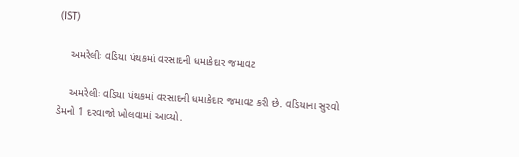(IST)

    અમરેલીઃ વડિયા પંથકમાં વરસાદની ધમાકેદાર જમાવટ

    અમરેલીઃ વડિયા પંથકમાં વરસાદની ધમાકેદાર જમાવટ કરી છે. વડિયાના સુરવો ડેમનો 1 દરવાજો ખોલવામાં આવ્યો.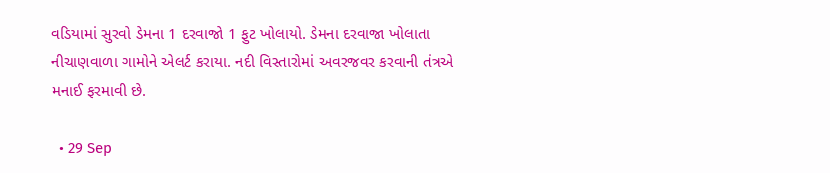વડિયામાં સુરવો ડેમના 1 દરવાજો 1 ફુટ ખોલાયો. ડેમના દરવાજા ખોલાતા નીચાણવાળા ગામોને એલર્ટ કરાયા. નદી વિસ્તારોમાં અવરજવર કરવાની તંત્રએ મનાઈ ફરમાવી છે.

  • 29 Sep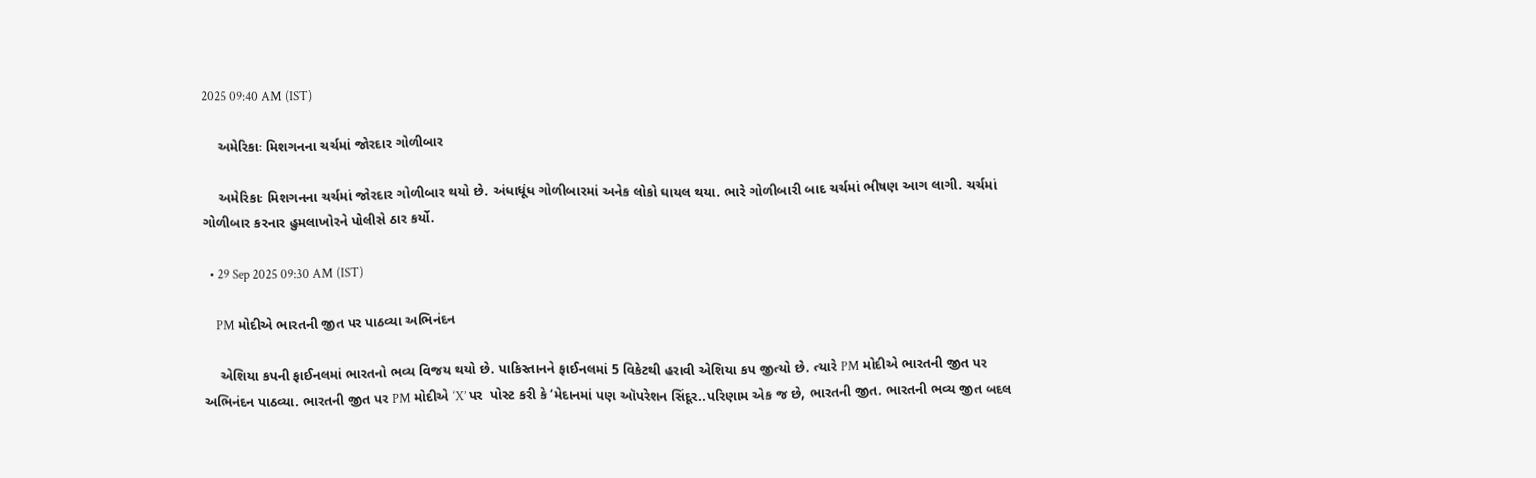2025 09:40 AM (IST)

    અમેરિકાઃ મિશગનના ચર્ચમાં જોરદાર ગોળીબાર

    અમેરિકાઃ મિશગનના ચર્ચમાં જોરદાર ગોળીબાર થયો છે. અંધાધૂંધ ગોળીબારમાં અનેક લોકો ઘાયલ થયા. ભારે ગોળીબારી બાદ ચર્ચમાં ભીષણ આગ લાગી. ચર્ચમાં ગોળીબાર કરનાર હુમલાખોરને પોલીસે ઠાર કર્યો.

  • 29 Sep 2025 09:30 AM (IST)

    PM મોદીએ ભારતની જીત પર પાઠવ્યા અભિનંદન

    એશિયા કપની ફાઈનલમાં ભારતનો ભવ્ય વિજય થયો છે. પાકિસ્તાનને ફાઈનલમાં 5 વિકેટથી હરાવી એશિયા કપ જીત્યો છે. ત્યારે PM મોદીએ ભારતની જીત પર અભિનંદન પાઠવ્યા. ભારતની જીત પર PM મોદીએ ‘X’ પર  પોસ્ટ કરી કે ‘મેદાનમાં પણ ઑપરેશન સિંદૂર..પરિણામ એક જ છે, ભારતની જીત. ભારતની ભવ્ય જીત બદલ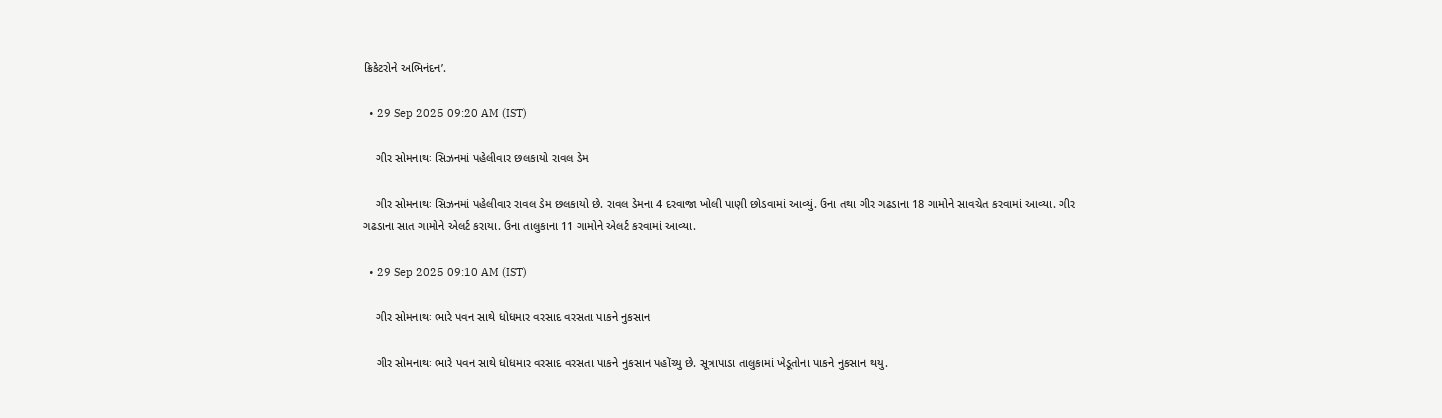ક્રિકેટરોને અભિનંદન’.

  • 29 Sep 2025 09:20 AM (IST)

    ગીર સોમનાથઃ સિઝનમાં પહેલીવાર છલકાયો રાવલ ડેમ

    ગીર સોમનાથઃ સિઝનમાં પહેલીવાર રાવલ ડેમ છલકાયો છે. રાવલ ડેમના 4 દરવાજા ખોલી પાણી છોડવામાં આવ્યું. ઉના તથા ગીર ગઢડાના 18 ગામોને સાવચેત કરવામાં આવ્યા. ગીર ગઢડાના સાત ગામોને એલર્ટ કરાયા. ઉના તાલુકાના 11 ગામોને એલર્ટ કરવામાં આવ્યા.

  • 29 Sep 2025 09:10 AM (IST)

    ગીર સોમનાથઃ ભારે પવન સાથે ધોધમાર વરસાદ વરસતા પાકને નુકસાન

    ગીર સોમનાથઃ ભારે પવન સાથે ધોધમાર વરસાદ વરસતા પાકને નુકસાન પહોંચ્યુ છે. સૂત્રાપાડા તાલુકામાં ખેડૂતોના પાકને નુકસાન થયુ.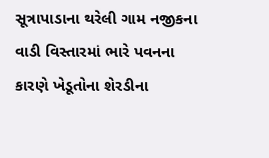સૂત્રાપાડાના થરેલી ગામ નજીકના વાડી વિસ્તારમાં ભારે પવનના કારણે ખેડૂતોના શેરડીના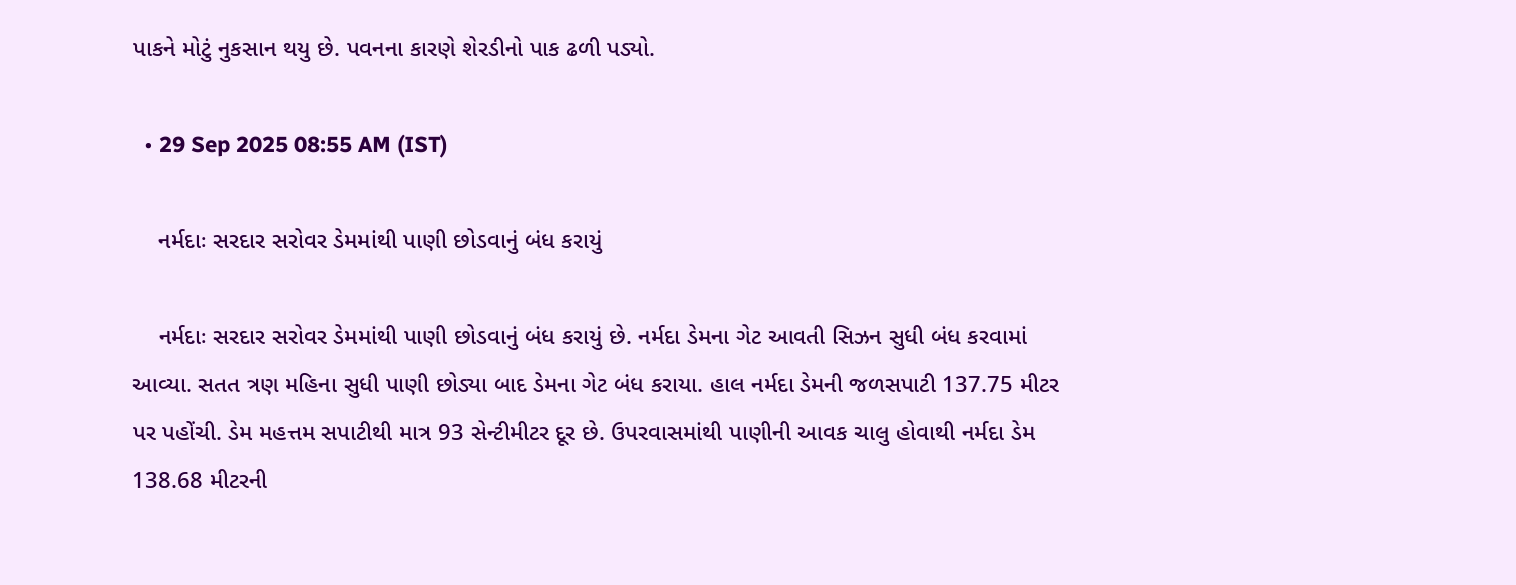પાકને મોટું નુકસાન થયુ છે. પવનના કારણે શેરડીનો પાક ઢળી પડ્યો.

  • 29 Sep 2025 08:55 AM (IST)

    નર્મદાઃ સરદાર સરોવર ડેમમાંથી પાણી છોડવાનું બંધ કરાયું

    નર્મદાઃ સરદાર સરોવર ડેમમાંથી પાણી છોડવાનું બંધ કરાયું છે. નર્મદા ડેમના ગેટ આવતી સિઝન સુધી બંધ કરવામાં આવ્યા. સતત ત્રણ મહિના સુધી પાણી છોડ્યા બાદ ડેમના ગેટ બંધ કરાયા. હાલ નર્મદા ડેમની જળસપાટી 137.75 મીટર પર પહોંચી. ડેમ મહત્તમ સપાટીથી માત્ર 93 સેન્ટીમીટર દૂર છે. ઉપરવાસમાંથી પાણીની આવક ચાલુ હોવાથી નર્મદા ડેમ 138.68 મીટરની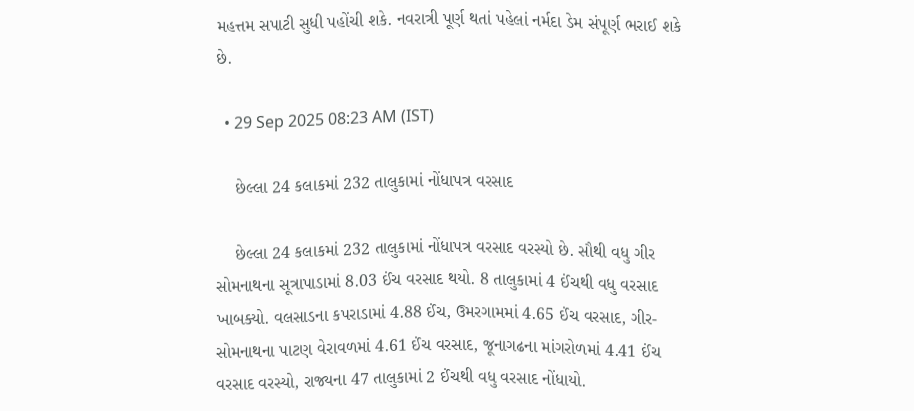મહત્તમ સપાટી સુધી પહોંચી શકે. નવરાત્રી પૂર્ણ થતાં પહેલાં નર્મદા ડેમ સંપૂર્ણ ભરાઈ શકે છે.

  • 29 Sep 2025 08:23 AM (IST)

    છેલ્લા 24 કલાકમાં 232 તાલુકામાં નોંધાપત્ર વરસાદ

    છેલ્લા 24 કલાકમાં 232 તાલુકામાં નોંધાપત્ર વરસાદ વરસ્યો છે. સૌથી વધુ ગીર સોમનાથના સૂત્રાપાડામાં 8.03 ઈંચ વરસાદ થયો. 8 તાલુકામાં 4 ઈંચથી વધુ વરસાદ ખાબક્યો. વલસાડના કપરાડામાં 4.88 ઈંચ, ઉમરગામમાં 4.65 ઈંચ વરસાદ, ગીર-સોમનાથના પાટણ વેરાવળમાં 4.61 ઈંચ વરસાદ, જૂનાગઢના માંગરોળમાં 4.41 ઈંચ વરસાદ વરસ્યો, રાજ્યના 47 તાલુકામાં 2 ઈંચથી વધુ વરસાદ નોંધાયો.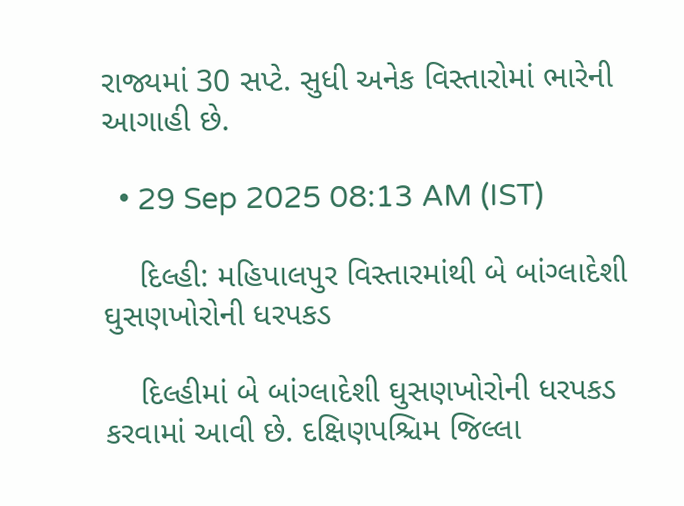રાજ્યમાં 30 સપ્ટે. સુધી અનેક વિસ્તારોમાં ભારેની આગાહી છે.

  • 29 Sep 2025 08:13 AM (IST)

    દિલ્હી: મહિપાલપુર વિસ્તારમાંથી બે બાંગ્લાદેશી ઘુસણખોરોની ધરપકડ

    દિલ્હીમાં બે બાંગ્લાદેશી ઘુસણખોરોની ધરપકડ કરવામાં આવી છે. દક્ષિણપશ્ચિમ જિલ્લા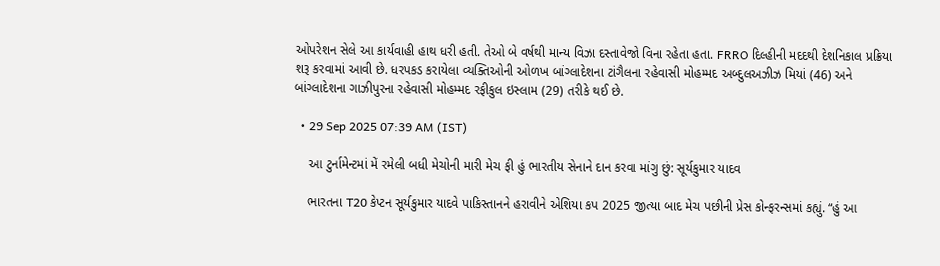ઓપરેશન સેલે આ કાર્યવાહી હાથ ધરી હતી. તેઓ બે વર્ષથી માન્ય વિઝા દસ્તાવેજો વિના રહેતા હતા. FRRO દિલ્હીની મદદથી દેશનિકાલ પ્રક્રિયા શરૂ કરવામાં આવી છે. ધરપકડ કરાયેલા વ્યક્તિઓની ઓળખ બાંગ્લાદેશના ટાંગૈલના રહેવાસી મોહમ્મદ અબ્દુલઅઝીઝ મિયાં (46) અને બાંગ્લાદેશના ગાઝીપુરના રહેવાસી મોહમ્મદ રફીકુલ ઇસ્લામ (29) તરીકે થઈ છે.

  • 29 Sep 2025 07:39 AM (IST)

    આ ટુર્નામેન્ટમાં મેં રમેલી બધી મેચોની મારી મેચ ફી હું ભારતીય સેનાને દાન કરવા માંગુ છું: સૂર્યકુમાર યાદવ

    ભારતના T20 કેપ્ટન સૂર્યકુમાર યાદવે પાકિસ્તાનને હરાવીને એશિયા કપ 2025 જીત્યા બાદ મેચ પછીની પ્રેસ કોન્ફરન્સમાં કહ્યું. “હું આ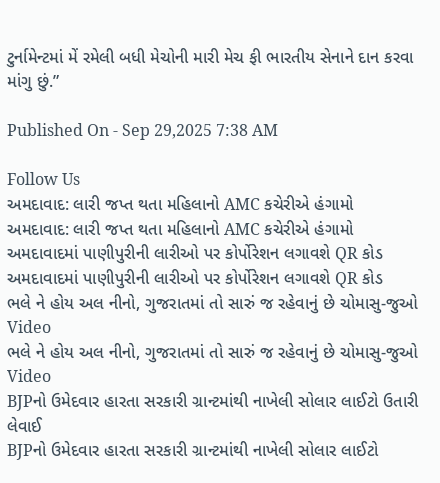ટુર્નામેન્ટમાં મેં રમેલી બધી મેચોની મારી મેચ ફી ભારતીય સેનાને દાન કરવા માંગુ છું.”

Published On - Sep 29,2025 7:38 AM

Follow Us
અમદાવાદ: લારી જપ્ત થતા મહિલાનો AMC કચેરીએ હંગામો
અમદાવાદ: લારી જપ્ત થતા મહિલાનો AMC કચેરીએ હંગામો
અમદાવાદમાં પાણીપુરીની લારીઓ પર કોર્પોરેશન લગાવશે QR કોડ
અમદાવાદમાં પાણીપુરીની લારીઓ પર કોર્પોરેશન લગાવશે QR કોડ
ભલે ને હોય અલ નીનો, ગુજરાતમાં તો સારું જ રહેવાનું છે ચોમાસુ-જુઓ Video
ભલે ને હોય અલ નીનો, ગુજરાતમાં તો સારું જ રહેવાનું છે ચોમાસુ-જુઓ Video
BJPનો ઉમેદવાર હારતા સરકારી ગ્રાન્ટમાંથી નાખેલી સોલાર લાઈટો ઉતારી લેવાઈ
BJPનો ઉમેદવાર હારતા સરકારી ગ્રાન્ટમાંથી નાખેલી સોલાર લાઈટો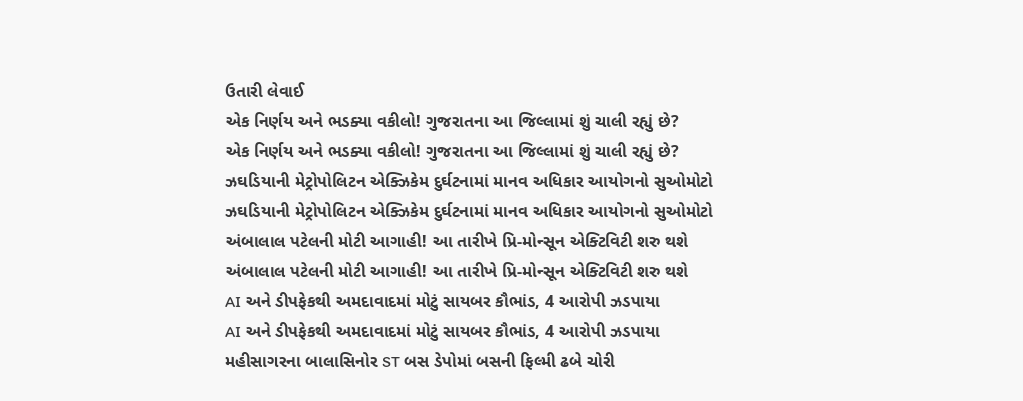ઉતારી લેવાઈ
એક નિર્ણય અને ભડક્યા વકીલો! ગુજરાતના આ જિલ્લામાં શું ચાલી રહ્યું છે?
એક નિર્ણય અને ભડક્યા વકીલો! ગુજરાતના આ જિલ્લામાં શું ચાલી રહ્યું છે?
ઝઘડિયાની મેટ્રોપોલિટન એક્ઝિકેમ દુર્ઘટનામાં માનવ અધિકાર આયોગનો સુઓમોટો
ઝઘડિયાની મેટ્રોપોલિટન એક્ઝિકેમ દુર્ઘટનામાં માનવ અધિકાર આયોગનો સુઓમોટો
અંબાલાલ પટેલની મોટી આગાહી! આ તારીખે પ્રિ-મોન્સૂન એક્ટિવિટી શરુ થશે
અંબાલાલ પટેલની મોટી આગાહી! આ તારીખે પ્રિ-મોન્સૂન એક્ટિવિટી શરુ થશે
AI અને ડીપફેકથી અમદાવાદમાં મોટું સાયબર કૌભાંડ, 4 આરોપી ઝડપાયા
AI અને ડીપફેકથી અમદાવાદમાં મોટું સાયબર કૌભાંડ, 4 આરોપી ઝડપાયા
મહીસાગરના બાલાસિનોર ST બસ ડેપોમાં બસની ફિલ્મી ઢબે ચોરી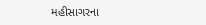મહીસાગરના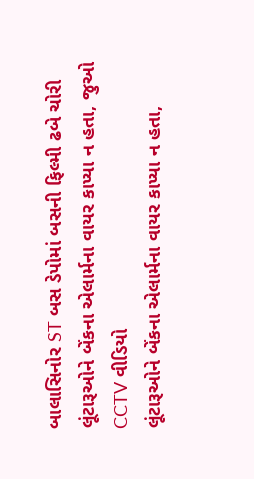બાલાસિનોર ST બસ ડેપોમાં બસની ફિલ્મી ઢબે ચોરી
લૂંટારૂઓને બેંકના એલાર્મના વાયર કાપ્યા ન હતા, જુઓ CCTV વીડિયો
લૂંટારૂઓને બેંકના એલાર્મના વાયર કાપ્યા ન હતા,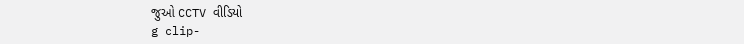જુઓ CCTV વીડિયો
g clip-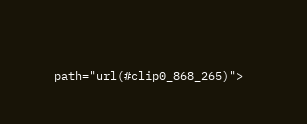path="url(#clip0_868_265)">